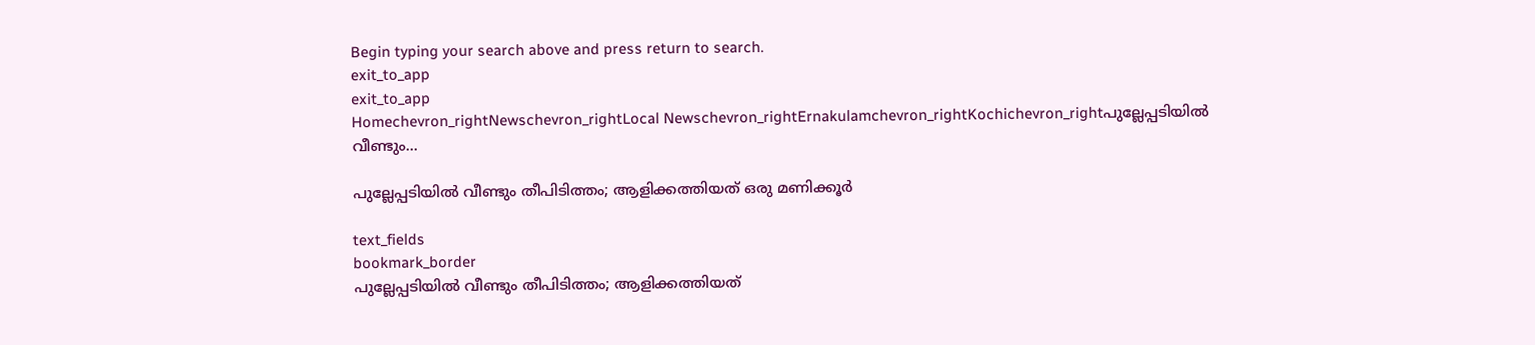Begin typing your search above and press return to search.
exit_to_app
exit_to_app
Homechevron_rightNewschevron_rightLocal Newschevron_rightErnakulamchevron_rightKochichevron_rightപുല്ലേപ്പടിയിൽ വീണ്ടും...

പുല്ലേപ്പടിയിൽ വീണ്ടും തീപിടിത്തം; ആളിക്കത്തിയത് ഒരു മണിക്കൂർ

text_fields
bookmark_border
പുല്ലേപ്പടിയിൽ വീണ്ടും തീപിടിത്തം; ആളിക്കത്തിയത്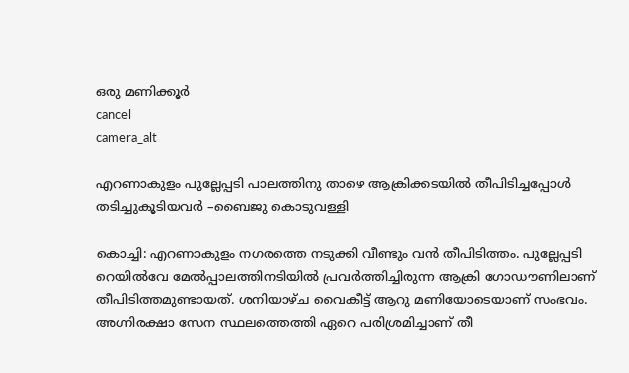ഒരു മണിക്കൂർ
cancel
camera_alt

എറണാകുളം പുല്ലേപ്പടി പാലത്തിനു താഴെ ആക്രിക്കടയിൽ തീപിടിച്ചപ്പോൾ തടിച്ചുകൂടിയവർ –ബൈജു കൊടുവള്ളി

കൊച്ചി: എറണാകുളം നഗരത്തെ നടുക്കി വീണ്ടും വൻ തീപിടിത്തം. പുല്ലേപ്പടി റെയിൽവേ മേൽപ്പാലത്തിനടിയിൽ പ്രവർത്തിച്ചിരുന്ന ആക്രി ഗോഡൗണിലാണ് തീപിടിത്തമുണ്ടായത്. ശനിയാഴ്ച വൈകീട്ട് ആറു മണിയോടെയാണ് സംഭവം. അഗ്നിരക്ഷാ സേന സ്ഥലത്തെത്തി ഏറെ പരിശ്രമിച്ചാണ് തീ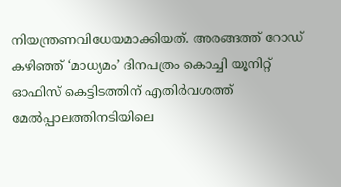നിയന്ത്രണവിധേയമാക്കിയത്. അരങ്ങത്ത് റോഡ് കഴിഞ്ഞ് ‘മാധ്യമം’ ദിനപത്രം കൊച്ചി യൂനിറ്റ് ഓഫിസ് കെട്ടിടത്തിന് എതിർവശത്ത് മേൽപ്പാലത്തിനടിയിലെ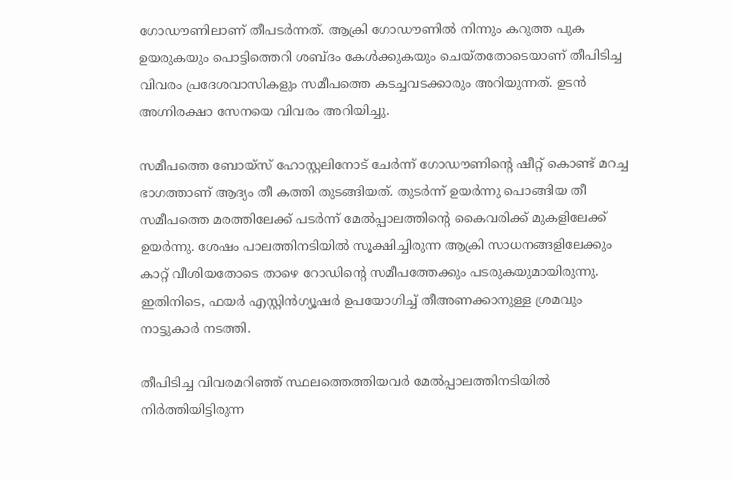ഗോഡൗണിലാണ് തീപടർന്നത്. ആക്രി ഗോഡൗണിൽ നിന്നും കറുത്ത പുക ഉയരുകയും പൊട്ടിത്തെറി ശബ്ദം കേൾക്കുകയും ചെയ്തതോടെയാണ് തീപിടിച്ച വിവരം പ്രദേശവാസികളും സമീപത്തെ കടച്ചവടക്കാരും അറിയുന്നത്. ഉടൻ അഗ്നിരക്ഷാ സേനയെ വിവരം അറിയിച്ചു.

സമീപത്തെ ബോയ്സ് ഹോസ്റ്റലിനോട് ചേർന്ന് ഗോഡൗണിന്‍റെ ഷീറ്റ് കൊണ്ട് മറച്ച ഭാഗത്താണ് ആദ്യം തീ കത്തി തുടങ്ങിയത്. തുടർന്ന് ഉയർന്നു പൊങ്ങിയ തീ സമീപത്തെ മരത്തിലേക്ക് പടർന്ന് മേൽപ്പാലത്തിന്‍റെ കൈവരിക്ക് മുകളിലേക്ക് ഉയർന്നു. ശേഷം പാലത്തിനടിയിൽ സൂക്ഷിച്ചിരുന്ന ആക്രി സാധനങ്ങളിലേക്കും കാറ്റ് വീശിയതോടെ താഴെ റോഡിന്‍റെ സമീപത്തേക്കും പടരുകയുമായിരുന്നു. ഇതിനിടെ, ഫയർ എസ്റ്റിൻഗ്യൂഷർ ഉപയോഗിച്ച് തീഅണക്കാനുള്ള ശ്രമവും നാട്ടുകാർ നടത്തി.

തീപിടിച്ച വിവരമറിഞ്ഞ് സ്ഥലത്തെത്തിയവർ മേൽപ്പാലത്തിനടിയിൽ നിർത്തിയിട്ടിരുന്ന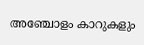അഞ്ചോളം കാറുകളും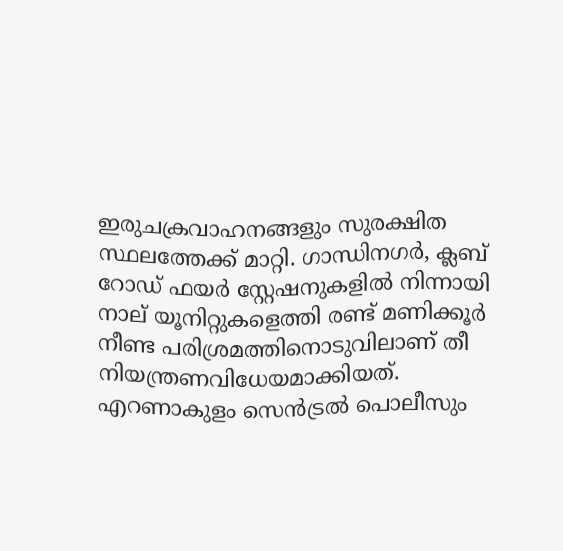ഇരുചക്രവാഹനങ്ങളും സുരക്ഷിത സ്ഥലത്തേക്ക് മാറ്റി. ഗാന്ധിനഗർ, ക്ലബ് റോഡ് ഫയർ സ്റ്റേഷനുകളിൽ നിന്നായി നാല് യൂനിറ്റുകളെത്തി രണ്ട് മണിക്കൂർ നീണ്ട പരിശ്രമത്തിനൊടുവിലാണ് തീ നിയന്ത്രണവിധേയമാക്കിയത്. എറണാകുളം സെൻട്രൽ പൊലീസും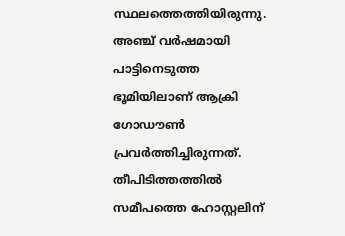സ്ഥലത്തെത്തിയിരുന്നു. അഞ്ച് വർഷമായി പാട്ടിനെടുത്ത ഭൂമിയിലാണ് ആക്രി ഗോഡൗൺ പ്രവർത്തിച്ചിരുന്നത്. തീപിടിത്തത്തിൽ സമീപത്തെ ഹോസ്റ്റലിന്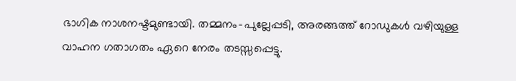ഭാഗിക നാശനഷ്ടമുണ്ടായി. തമ്മനം-പുല്ലേപ്പടി, അരങ്ങത്ത് റോഡുകൾ വഴിയുള്ള വാഹന ഗതാഗതം ഏറെ നേരം തടസ്സപ്പെട്ടു.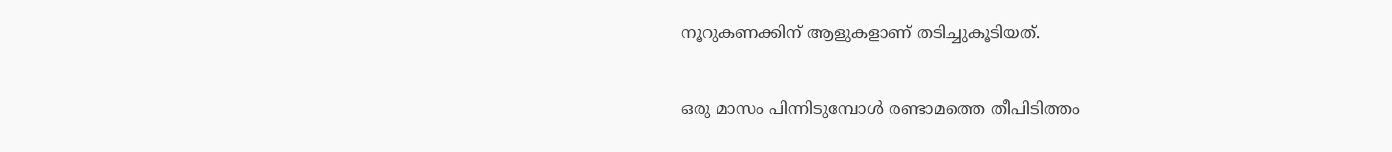നൂറുകണക്കിന് ആളുകളാണ് തടിച്ചുകൂടിയത്.

ഒരു മാസം പിന്നിടുമ്പോൾ രണ്ടാമത്തെ തീപിടിത്തം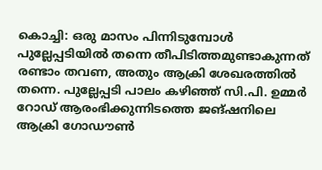കൊച്ചി: ഒരു മാസം പിന്നിടുമ്പോൾ പുല്ലേപ്പടിയിൽ തന്നെ തീപിടിത്തമുണ്ടാകുന്നത് രണ്ടാം തവണ, അതും ആക്രി ശേഖരത്തിൽ തന്നെ. പുല്ലേപ്പടി പാലം കഴിഞ്ഞ് സി.പി. ഉമ്മർ റോഡ് ആരംഭിക്കുന്നിടത്തെ ജങ്ഷനിലെ ആക്രി ഗോഡൗൺ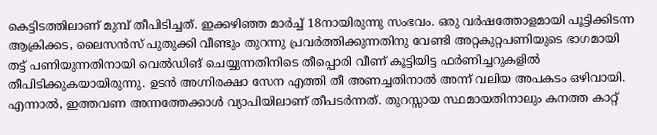കെട്ടിടത്തിലാണ് മുമ്പ് തീപിടിച്ചത്. ഇക്കഴിഞ്ഞ മാർച്ച് 18നായിരുന്നു സംഭവം. ഒരു വർഷത്തോളമായി പൂട്ടിക്കിടന്ന ആക്രിക്കട, ലൈസൻസ് പുതുക്കി വീണ്ടും തുറന്നു പ്രവർത്തിക്കുന്നതിനു വേണ്ടി അറ്റകുറ്റപണിയുടെ ഭാഗമായി തട്ട് പണിയുന്നതിനായി വെൽഡിങ് ചെയ്യുന്നതിനിടെ തീപ്പൊരി വീണ് കൂട്ടിയിട്ട ഫർണിച്ചറുകളിൽ തീപിടിക്കുകയായിരുന്നു. ഉടൻ അഗ്നിരക്ഷാ സേന എത്തി തീ അണച്ചതിനാൽ അന്ന് വലിയ അപകടം ഒഴിവായി. എന്നാൽ, ഇത്തവണ അന്നത്തേക്കാൾ വ്യാപിയിലാണ് തീപടർന്നത്. തുറസ്സായ സ്ഥമായതിനാലും കനത്ത കാറ്റ്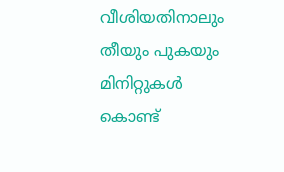വീശിയതിനാലും തീയും പുകയും മിനിറ്റുകൾ കൊണ്ട്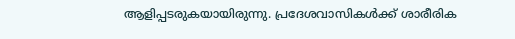ആളിപ്പടരുകയായിരുന്നു. പ്രദേശവാസികൾക്ക് ശാരീരിക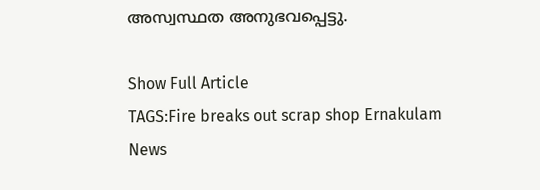അസ്വസ്ഥത അനുഭവപ്പെട്ടു.

Show Full Article
TAGS:Fire breaks out scrap shop Ernakulam
News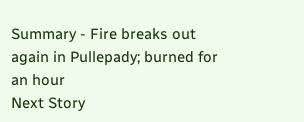Summary - Fire breaks out again in Pullepady; burned for an hour
Next Story